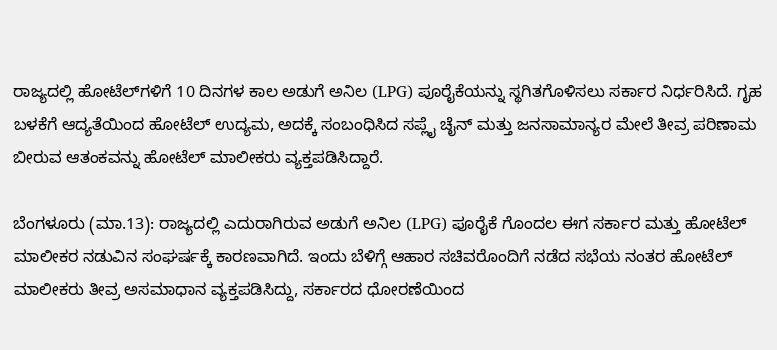ರಾಜ್ಯದಲ್ಲಿ ಹೋಟೆಲ್‌ಗಳಿಗೆ 10 ದಿನಗಳ ಕಾಲ ಅಡುಗೆ ಅನಿಲ (LPG) ಪೂರೈಕೆಯನ್ನು ಸ್ಥಗಿತಗೊಳಿಸಲು ಸರ್ಕಾರ ನಿರ್ಧರಿಸಿದೆ. ಗೃಹ ಬಳಕೆಗೆ ಆದ್ಯತೆಯಿಂದ ಹೋಟೆಲ್ ಉದ್ಯಮ, ಅದಕ್ಕೆ ಸಂಬಂಧಿಸಿದ ಸಪ್ಲೈ ಚೈನ್ ಮತ್ತು ಜನಸಾಮಾನ್ಯರ ಮೇಲೆ ತೀವ್ರ ಪರಿಣಾಮ ಬೀರುವ ಆತಂಕವನ್ನು ಹೋಟೆಲ್ ಮಾಲೀಕರು ವ್ಯಕ್ತಪಡಿಸಿದ್ದಾರೆ.

ಬೆಂಗಳೂರು (ಮಾ.13): ರಾಜ್ಯದಲ್ಲಿ ಎದುರಾಗಿರುವ ಅಡುಗೆ ಅನಿಲ (LPG) ಪೂರೈಕೆ ಗೊಂದಲ ಈಗ ಸರ್ಕಾರ ಮತ್ತು ಹೋಟೆಲ್ ಮಾಲೀಕರ ನಡುವಿನ ಸಂಘರ್ಷಕ್ಕೆ ಕಾರಣವಾಗಿದೆ. ಇಂದು ಬೆಳಿಗ್ಗೆ ಆಹಾರ ಸಚಿವರೊಂದಿಗೆ ನಡೆದ ಸಭೆಯ ನಂತರ ಹೋಟೆಲ್ ಮಾಲೀಕರು ತೀವ್ರ ಅಸಮಾಧಾನ ವ್ಯಕ್ತಪಡಿಸಿದ್ದು, ಸರ್ಕಾರದ ಧೋರಣೆಯಿಂದ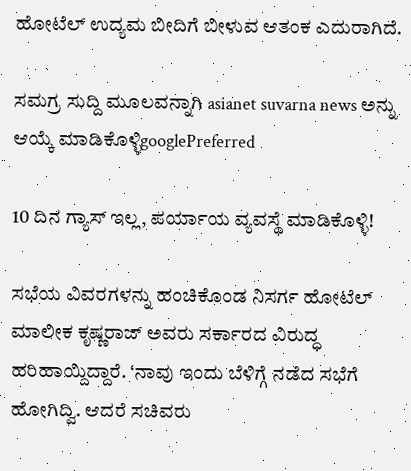ಹೋಟೆಲ್ ಉದ್ಯಮ ಬೀದಿಗೆ ಬೀಳುವ ಆತಂಕ ಎದುರಾಗಿದೆ.

ಸಮಗ್ರ ಸುದ್ದಿ ಮೂಲವನ್ನಾಗಿ asianet suvarna news ಅನ್ನು ಆಯ್ಕೆ ಮಾಡಿಕೊಳ್ಳಿgooglePreferred

10 ದಿನ ಗ್ಯಾಸ್ ಇಲ್ಲ, ಪರ್ಯಾಯ ವ್ಯವಸ್ಥೆ ಮಾಡಿಕೊಳ್ಳಿ!

ಸಭೆಯ ವಿವರಗಳನ್ನು ಹಂಚಿಕೊಂಡ ನಿಸರ್ಗ ಹೋಟೆಲ್ ಮಾಲೀಕ ಕೃಷ್ಣರಾಜ್ ಅವರು ಸರ್ಕಾರದ ವಿರುದ್ಧ ಹರಿಹಾಯ್ದಿದ್ದಾರೆ. ‘ನಾವು ಇಂದು ಬೆಳಿಗ್ಗೆ ನಡೆದ ಸಭೆಗೆ ಹೋಗಿದ್ವಿ. ಆದರೆ ಸಚಿವರು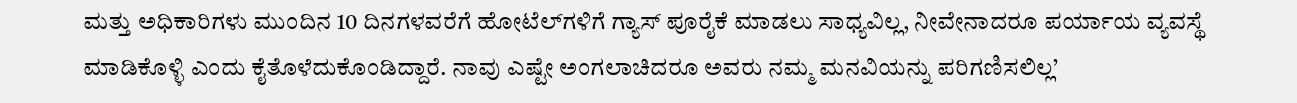ಮತ್ತು ಅಧಿಕಾರಿಗಳು ಮುಂದಿನ 10 ದಿನಗಳವರೆಗೆ ಹೋಟೆಲ್‌ಗಳಿಗೆ ಗ್ಯಾಸ್ ಪೂರೈಕೆ ಮಾಡಲು ಸಾಧ್ಯವಿಲ್ಲ, ನೀವೇನಾದರೂ ಪರ್ಯಾಯ ವ್ಯವಸ್ಥೆ ಮಾಡಿಕೊಳ್ಳಿ ಎಂದು ಕೈತೊಳೆದುಕೊಂಡಿದ್ದಾರೆ. ನಾವು ಎಷ್ಟೇ ಅಂಗಲಾಚಿದರೂ ಅವರು ನಮ್ಮ ಮನವಿಯನ್ನು ಪರಿಗಣಿಸಲಿಲ್ಲ’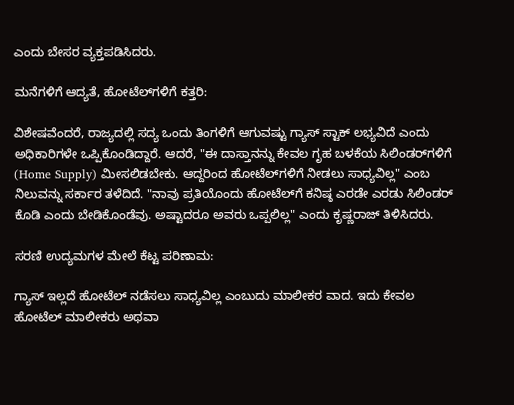ಎಂದು ಬೇಸರ ವ್ಯಕ್ತಪಡಿಸಿದರು.

ಮನೆಗಳಿಗೆ ಆದ್ಯತೆ, ಹೋಟೆಲ್‌ಗಳಿಗೆ ಕತ್ತರಿ:

ವಿಶೇಷವೆಂದರೆ, ರಾಜ್ಯದಲ್ಲಿ ಸದ್ಯ ಒಂದು ತಿಂಗಳಿಗೆ ಆಗುವಷ್ಟು ಗ್ಯಾಸ್ ಸ್ಟಾಕ್ ಲಭ್ಯವಿದೆ ಎಂದು ಅಧಿಕಾರಿಗಳೇ ಒಪ್ಪಿಕೊಂಡಿದ್ದಾರೆ. ಆದರೆ, "ಈ ದಾಸ್ತಾನನ್ನು ಕೇವಲ ಗೃಹ ಬಳಕೆಯ ಸಿಲಿಂಡರ್‌ಗಳಿಗೆ (Home Supply) ಮೀಸಲಿಡಬೇಕು. ಆದ್ದರಿಂದ ಹೋಟೆಲ್‌ಗಳಿಗೆ ನೀಡಲು ಸಾಧ್ಯವಿಲ್ಲ" ಎಂಬ ನಿಲುವನ್ನು ಸರ್ಕಾರ ತಳೆದಿದೆ. "ನಾವು ಪ್ರತಿಯೊಂದು ಹೋಟೆಲ್‌ಗೆ ಕನಿಷ್ಠ ಎರಡೇ ಎರಡು ಸಿಲಿಂಡರ್ ಕೊಡಿ ಎಂದು ಬೇಡಿಕೊಂಡೆವು. ಅಷ್ಟಾದರೂ ಅವರು ಒಪ್ಪಲಿಲ್ಲ" ಎಂದು ಕೃಷ್ಣರಾಜ್ ತಿಳಿಸಿದರು.

ಸರಣಿ ಉದ್ಯಮಗಳ ಮೇಲೆ ಕೆಟ್ಟ ಪರಿಣಾಮ:

ಗ್ಯಾಸ್ ಇಲ್ಲದೆ ಹೋಟೆಲ್ ನಡೆಸಲು ಸಾಧ್ಯವಿಲ್ಲ ಎಂಬುದು ಮಾಲೀಕರ ವಾದ. ಇದು ಕೇವಲ ಹೋಟೆಲ್ ಮಾಲೀಕರು ಅಥವಾ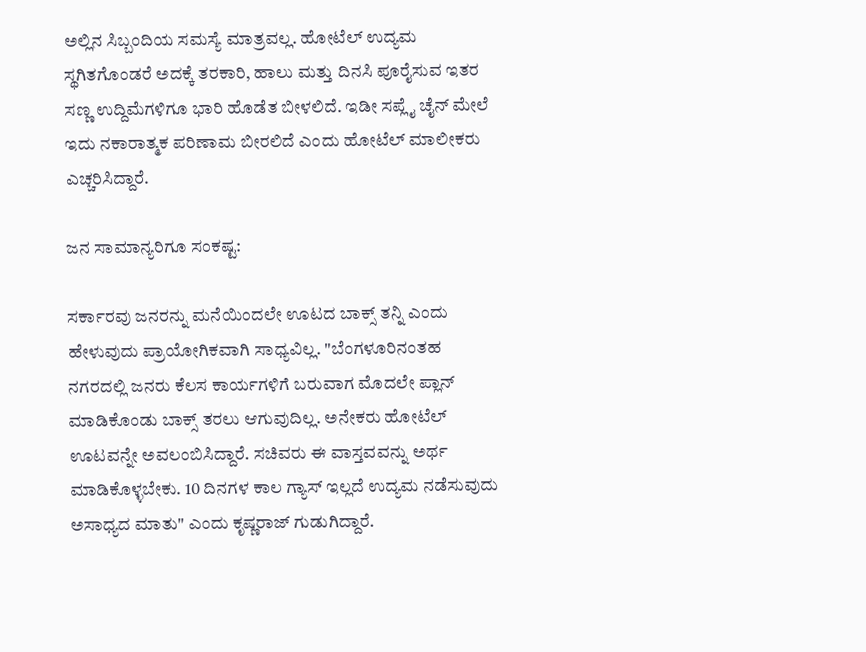ಅಲ್ಲಿನ ಸಿಬ್ಬಂದಿಯ ಸಮಸ್ಯೆ ಮಾತ್ರವಲ್ಲ. ಹೋಟೆಲ್ ಉದ್ಯಮ ಸ್ಥಗಿತಗೊಂಡರೆ ಅದಕ್ಕೆ ತರಕಾರಿ, ಹಾಲು ಮತ್ತು ದಿನಸಿ ಪೂರೈಸುವ ಇತರ ಸಣ್ಣ ಉದ್ದಿಮೆಗಳಿಗೂ ಭಾರಿ ಹೊಡೆತ ಬೀಳಲಿದೆ. ಇಡೀ ಸಪ್ಲೈ ಚೈನ್ ಮೇಲೆ ಇದು ನಕಾರಾತ್ಮಕ ಪರಿಣಾಮ ಬೀರಲಿದೆ ಎಂದು ಹೋಟೆಲ್ ಮಾಲೀಕರು ಎಚ್ಚರಿಸಿದ್ದಾರೆ.

ಜನ ಸಾಮಾನ್ಯರಿಗೂ ಸಂಕಷ್ಟ:

ಸರ್ಕಾರವು ಜನರನ್ನು ಮನೆಯಿಂದಲೇ ಊಟದ ಬಾಕ್ಸ್ ತನ್ನಿ ಎಂದು ಹೇಳುವುದು ಪ್ರಾಯೋಗಿಕವಾಗಿ ಸಾಧ್ಯವಿಲ್ಲ. "ಬೆಂಗಳೂರಿನಂತಹ ನಗರದಲ್ಲಿ ಜನರು ಕೆಲಸ ಕಾರ್ಯಗಳಿಗೆ ಬರುವಾಗ ಮೊದಲೇ ಪ್ಲಾನ್ ಮಾಡಿಕೊಂಡು ಬಾಕ್ಸ್ ತರಲು ಆಗುವುದಿಲ್ಲ. ಅನೇಕರು ಹೋಟೆಲ್ ಊಟವನ್ನೇ ಅವಲಂಬಿಸಿದ್ದಾರೆ. ಸಚಿವರು ಈ ವಾಸ್ತವವನ್ನು ಅರ್ಥ ಮಾಡಿಕೊಳ್ಳಬೇಕು. 10 ದಿನಗಳ ಕಾಲ ಗ್ಯಾಸ್ ಇಲ್ಲದೆ ಉದ್ಯಮ ನಡೆಸುವುದು ಅಸಾಧ್ಯದ ಮಾತು" ಎಂದು ಕೃಷ್ಣರಾಜ್ ಗುಡುಗಿದ್ದಾರೆ.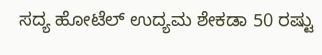ಸದ್ಯ ಹೋಟೆಲ್ ಉದ್ಯಮ ಶೇಕಡಾ 50 ರಷ್ಟು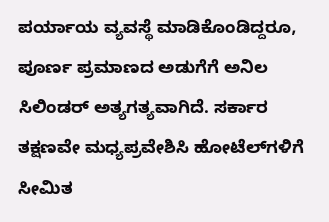ಪರ್ಯಾಯ ವ್ಯವಸ್ಥೆ ಮಾಡಿಕೊಂಡಿದ್ದರೂ, ಪೂರ್ಣ ಪ್ರಮಾಣದ ಅಡುಗೆಗೆ ಅನಿಲ ಸಿಲಿಂಡರ್ ಅತ್ಯಗತ್ಯವಾಗಿದೆ. ಸರ್ಕಾರ ತಕ್ಷಣವೇ ಮಧ್ಯಪ್ರವೇಶಿಸಿ ಹೋಟೆಲ್‌ಗಳಿಗೆ ಸೀಮಿತ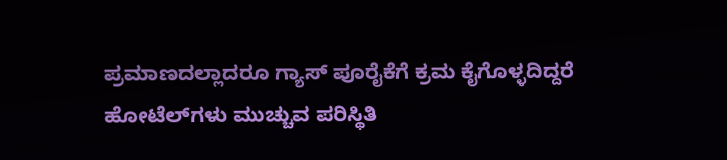ಪ್ರಮಾಣದಲ್ಲಾದರೂ ಗ್ಯಾಸ್ ಪೂರೈಕೆಗೆ ಕ್ರಮ ಕೈಗೊಳ್ಳದಿದ್ದರೆ ಹೋಟೆಲ್‌ಗಳು ಮುಚ್ಚುವ ಪರಿಸ್ಥಿತಿ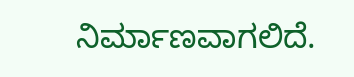ನಿರ್ಮಾಣವಾಗಲಿದೆ.